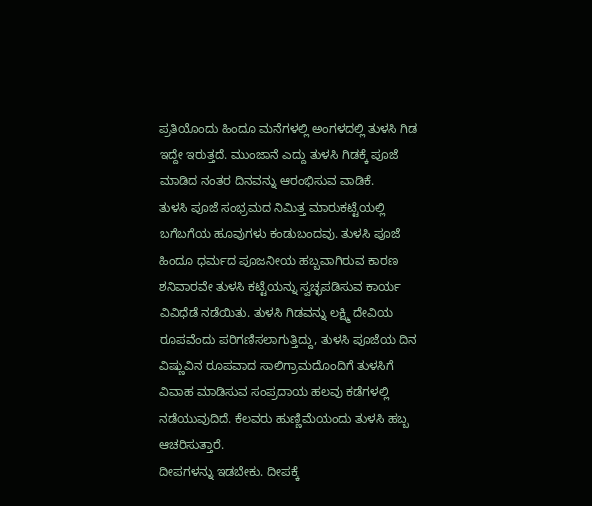ಪ್ರತಿಯೊಂದು ಹಿಂದೂ ಮನೆಗಳಲ್ಲಿ ಅಂಗಳದಲ್ಲಿ ತುಳಸಿ ಗಿಡ ಇದ್ದೇ ಇರುತ್ತದೆ. ಮುಂಜಾನೆ ಎದ್ದು ತುಳಸಿ ಗಿಡಕ್ಕೆ ಪೂಜೆ ಮಾಡಿದ ನಂತರ ದಿನವನ್ನು ಆರಂಭಿಸುವ ವಾಡಿಕೆ.
ತುಳಸಿ ಪೂಜೆ ಸಂಭ್ರಮದ ನಿಮಿತ್ತ ಮಾರುಕಟ್ಟೆಯಲ್ಲಿ ಬಗೆಬಗೆಯ ಹೂವುಗಳು ಕಂಡುಬಂದವು. ತುಳಸಿ ಪೂಜೆ ಹಿಂದೂ ಧರ್ಮದ ಪೂಜನೀಯ ಹಬ್ಬವಾಗಿರುವ ಕಾರಣ ಶನಿವಾರವೇ ತುಳಸಿ ಕಟ್ಟೆಯನ್ನು ಸ್ವಚ್ಛಪಡಿಸುವ ಕಾರ್ಯ ವಿವಿಧೆಡೆ ನಡೆಯಿತು. ತುಳಸಿ ಗಿಡವನ್ನು ಲಕ್ಷ್ಮಿ ದೇವಿಯ ರೂಪವೆಂದು ಪರಿಗಣಿಸಲಾಗುತ್ತಿದ್ದು, ತುಳಸಿ ಪೂಜೆಯ ದಿನ ವಿಷ್ಣುವಿನ ರೂಪವಾದ ಸಾಲಿಗ್ರಾಮದೊಂದಿಗೆ ತುಳಸಿಗೆ ವಿವಾಹ ಮಾಡಿಸುವ ಸಂಪ್ರದಾಯ ಹಲವು ಕಡೆಗಳಲ್ಲಿ ನಡೆಯುವುದಿದೆ. ಕೆಲವರು ಹುಣ್ಣಿಮೆಯಂದು ತುಳಸಿ ಹಬ್ಬ ಆಚರಿಸುತ್ತಾರೆ.
ದೀಪಗಳನ್ನು ಇಡಬೇಕು. ದೀಪಕ್ಕೆ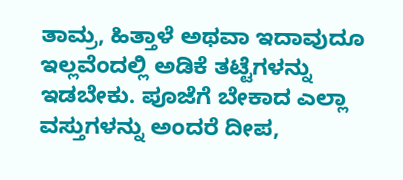ತಾಮ್ರ, ಹಿತ್ತಾಳೆ ಅಥವಾ ಇದಾವುದೂ ಇಲ್ಲವೆಂದಲ್ಲಿ ಅಡಿಕೆ ತಟ್ಟೆಗಳನ್ನು ಇಡಬೇಕು. ಪೂಜೆಗೆ ಬೇಕಾದ ಎಲ್ಲಾ ವಸ್ತುಗಳನ್ನು ಅಂದರೆ ದೀಪ,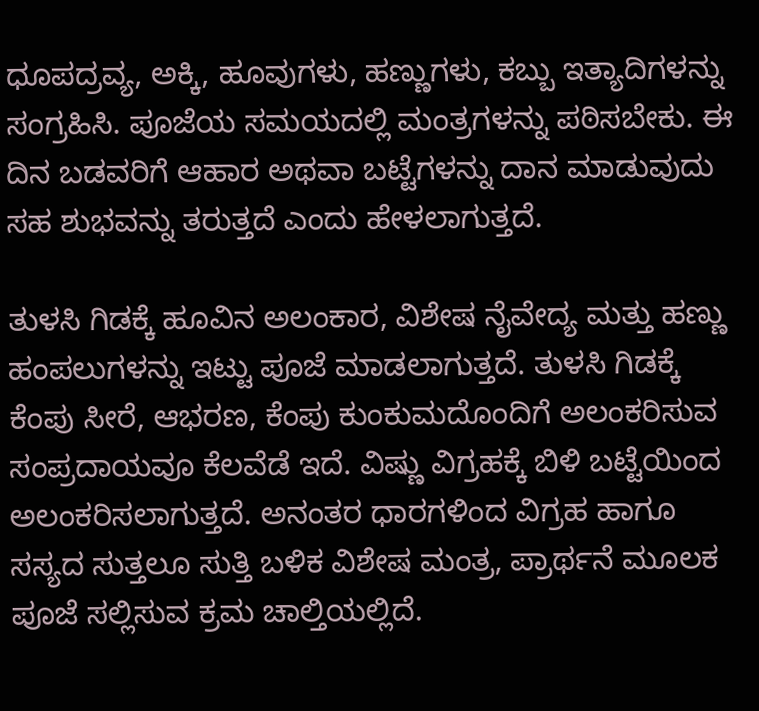ಧೂಪದ್ರವ್ಯ, ಅಕ್ಕಿ, ಹೂವುಗಳು, ಹಣ್ಣುಗಳು, ಕಬ್ಬು ಇತ್ಯಾದಿಗಳನ್ನು ಸಂಗ್ರಹಿಸಿ. ಪೂಜೆಯ ಸಮಯದಲ್ಲಿ ಮಂತ್ರಗಳನ್ನು ಪಠಿಸಬೇಕು. ಈ ದಿನ ಬಡವರಿಗೆ ಆಹಾರ ಅಥವಾ ಬಟ್ಟೆಗಳನ್ನು ದಾನ ಮಾಡುವುದು ಸಹ ಶುಭವನ್ನು ತರುತ್ತದೆ ಎಂದು ಹೇಳಲಾಗುತ್ತದೆ.

ತುಳಸಿ ಗಿಡಕ್ಕೆ ಹೂವಿನ ಅಲಂಕಾರ, ವಿಶೇಷ ನೈವೇದ್ಯ ಮತ್ತು ಹಣ್ಣು ಹಂಪಲುಗಳನ್ನು ಇಟ್ಟು ಪೂಜೆ ಮಾಡಲಾಗುತ್ತದೆ. ತುಳಸಿ ಗಿಡಕ್ಕೆ ಕೆಂಪು ಸೀರೆ, ಆಭರಣ, ಕೆಂಪು ಕುಂಕುಮದೊಂದಿಗೆ ಅಲಂಕರಿಸುವ ಸಂಪ್ರದಾಯವೂ ಕೆಲವೆಡೆ ಇದೆ. ವಿಷ್ಣು ವಿಗ್ರಹಕ್ಕೆ ಬಿಳಿ ಬಟ್ಟೆಯಿಂದ ಅಲಂಕರಿಸಲಾಗುತ್ತದೆ. ಅನಂತರ ಧಾರಗಳಿಂದ ವಿಗ್ರಹ ಹಾಗೂ ಸಸ್ಯದ ಸುತ್ತಲೂ ಸುತ್ತಿ ಬಳಿಕ ವಿಶೇಷ ಮಂತ್ರ, ಪ್ರಾರ್ಥನೆ ಮೂಲಕ ಪೂಜೆ ಸಲ್ಲಿಸುವ ಕ್ರಮ ಚಾಲ್ತಿಯಲ್ಲಿದೆ.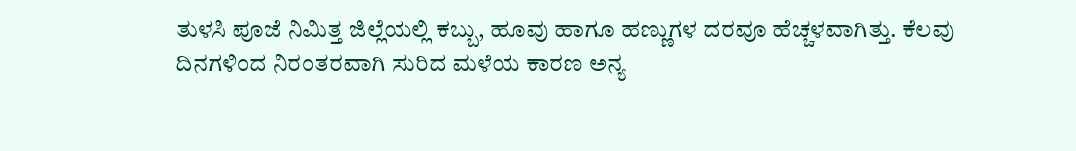ತುಳಸಿ ಪೂಜೆ ನಿಮಿತ್ತ ಜಿಲ್ಲೆಯಲ್ಲಿ ಕಬ್ಬು, ಹೂವು ಹಾಗೂ ಹಣ್ಣುಗಳ ದರವೂ ಹೆಚ್ಚಳವಾಗಿತ್ತು. ಕೆಲವು ದಿನಗಳಿಂದ ನಿರಂತರವಾಗಿ ಸುರಿದ ಮಳೆಯ ಕಾರಣ ಅನ್ಯ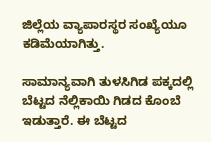ಜಿಲ್ಲೆಯ ವ್ಯಾಪಾರಸ್ಥರ ಸಂಖ್ಯೆಯೂ ಕಡಿಮೆಯಾಗಿತ್ತು.

ಸಾಮಾನ್ಯವಾಗಿ ತುಳಸಿಗಿಡ ಪಕ್ಕದಲ್ಲಿ ಬೆಟ್ಟದ ನೆಲ್ಲಿಕಾಯಿ ಗಿಡದ ಕೊಂಬೆ ಇಡುತ್ತಾರೆ. ಈ ಬೆಟ್ಟದ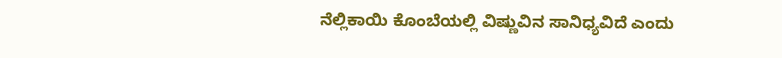ನೆಲ್ಲಿಕಾಯಿ ಕೊಂಬೆಯಲ್ಲಿ ವಿಷ್ಣುವಿನ ಸಾನಿಧ್ಯವಿದೆ ಎಂದು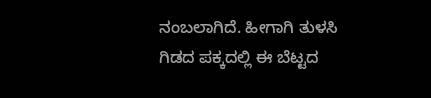ನಂಬಲಾಗಿದೆ. ಹೀಗಾಗಿ ತುಳಸಿ ಗಿಡದ ಪಕ್ಕದಲ್ಲಿ ಈ ಬೆಟ್ಟದ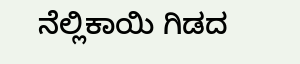ನೆಲ್ಲಿಕಾಯಿ ಗಿಡದ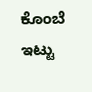ಕೊಂಬೆ ಇಟ್ಟು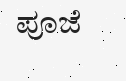ಪೂಜೆ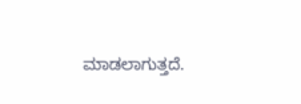ಮಾಡಲಾಗುತ್ತದೆ.